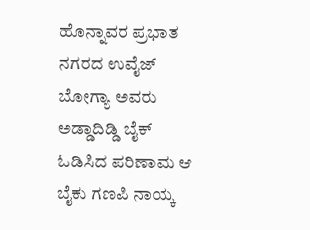ಹೊನ್ನಾವರ ಪ್ರಭಾತ ನಗರದ ಉವೈಜ್ ಬೋಗ್ಯಾ ಅವರು ಅಡ್ಡಾದಿಡ್ಡಿ ಬೈಕ್ ಓಡಿಸಿದ ಪರಿಣಾಮ ಆ ಬೈಕು ಗಣಪಿ ನಾಯ್ಕ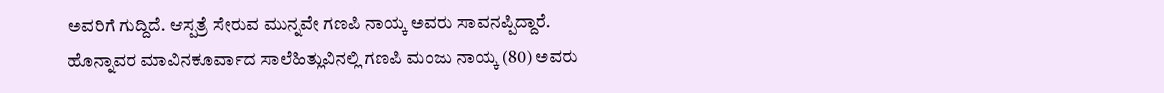ಅವರಿಗೆ ಗುದ್ದಿದೆ. ಆಸ್ಪತ್ರೆ ಸೇರುವ ಮುನ್ನವೇ ಗಣಪಿ ನಾಯ್ಕ ಅವರು ಸಾವನಪ್ಪಿದ್ದಾರೆ.
ಹೊನ್ನಾವರ ಮಾವಿನಕೂರ್ವಾದ ಸಾಲೆಹಿತ್ಲುವಿನಲ್ಲಿ ಗಣಪಿ ಮಂಜು ನಾಯ್ಕ (80) ಅವರು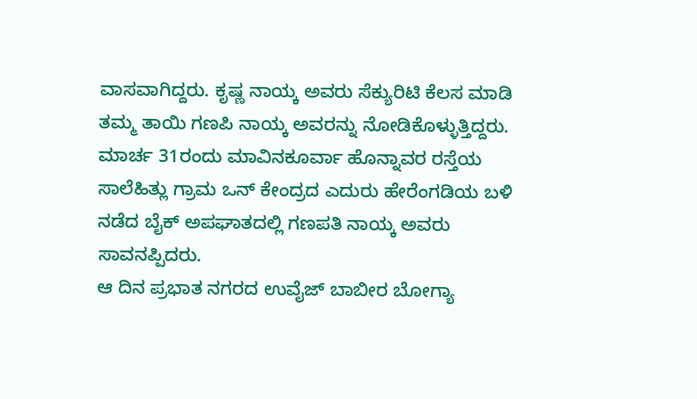ವಾಸವಾಗಿದ್ದರು. ಕೃಷ್ಣ ನಾಯ್ಕ ಅವರು ಸೆಕ್ಯುರಿಟಿ ಕೆಲಸ ಮಾಡಿ ತಮ್ಮ ತಾಯಿ ಗಣಪಿ ನಾಯ್ಕ ಅವರನ್ನು ನೋಡಿಕೊಳ್ಳುತ್ತಿದ್ದರು. ಮಾರ್ಚ 31ರಂದು ಮಾವಿನಕೂರ್ವಾ ಹೊನ್ನಾವರ ರಸ್ತೆಯ ಸಾಲೆಹಿತ್ಲು ಗ್ರಾಮ ಒನ್ ಕೇಂದ್ರದ ಎದುರು ಹೇರೆಂಗಡಿಯ ಬಳಿ ನಡೆದ ಬೈಕ್ ಅಪಘಾತದಲ್ಲಿ ಗಣಪತಿ ನಾಯ್ಕ ಅವರು ಸಾವನಪ್ಪಿದರು.
ಆ ದಿನ ಪ್ರಭಾತ ನಗರದ ಉವೈಜ್ ಬಾಬೀರ ಬೋಗ್ಯಾ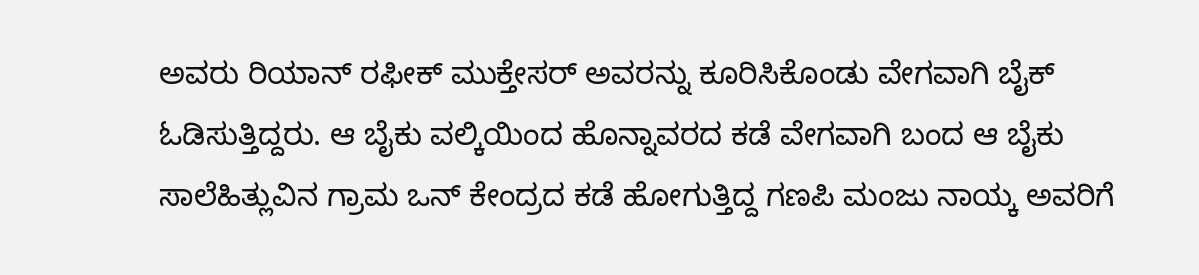ಅವರು ರಿಯಾನ್ ರಫೀಕ್ ಮುಕ್ತೇಸರ್ ಅವರನ್ನು ಕೂರಿಸಿಕೊಂಡು ವೇಗವಾಗಿ ಬೈಕ್ ಓಡಿಸುತ್ತಿದ್ದರು. ಆ ಬೈಕು ವಲ್ಕಿಯಿಂದ ಹೊನ್ನಾವರದ ಕಡೆ ವೇಗವಾಗಿ ಬಂದ ಆ ಬೈಕು ಸಾಲೆಹಿತ್ಲುವಿನ ಗ್ರಾಮ ಒನ್ ಕೇಂದ್ರದ ಕಡೆ ಹೋಗುತ್ತಿದ್ದ ಗಣಪಿ ಮಂಜು ನಾಯ್ಕ ಅವರಿಗೆ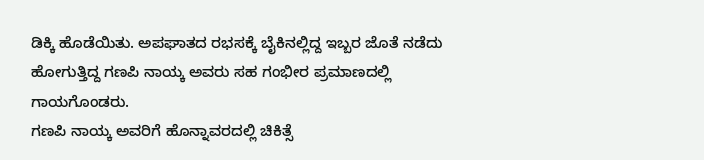ಡಿಕ್ಕಿ ಹೊಡೆಯಿತು. ಅಪಘಾತದ ರಭಸಕ್ಕೆ ಬೈಕಿನಲ್ಲಿದ್ದ ಇಬ್ಬರ ಜೊತೆ ನಡೆದು ಹೋಗುತ್ತಿದ್ದ ಗಣಪಿ ನಾಯ್ಕ ಅವರು ಸಹ ಗಂಭೀರ ಪ್ರಮಾಣದಲ್ಲಿ ಗಾಯಗೊಂಡರು.
ಗಣಪಿ ನಾಯ್ಕ ಅವರಿಗೆ ಹೊನ್ನಾವರದಲ್ಲಿ ಚಿಕಿತ್ಸೆ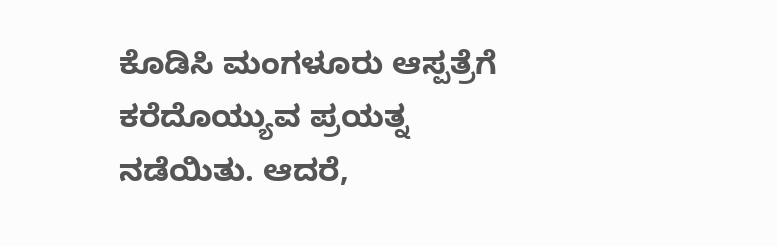ಕೊಡಿಸಿ ಮಂಗಳೂರು ಆಸ್ಪತ್ರೆಗೆ ಕರೆದೊಯ್ಯುವ ಪ್ರಯತ್ನ ನಡೆಯಿತು. ಆದರೆ,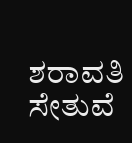ಶರಾವತಿ ಸೇತುವೆ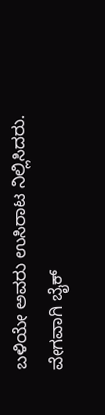ಬಳಿಯೇ ಅವರು ಉಸಿರಾಟ ನಿಲ್ಲಿಸಿದರು. ವೇಗವಾಗಿ ಬೈಕ್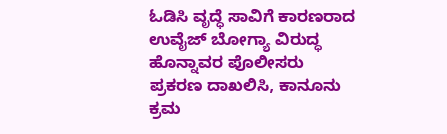ಓಡಿಸಿ ವೃದ್ಧೆ ಸಾವಿಗೆ ಕಾರಣರಾದ ಉವೈಜ್ ಬೋಗ್ಯಾ ವಿರುದ್ಧ ಹೊನ್ನಾವರ ಪೊಲೀಸರು ಪ್ರಕರಣ ದಾಖಲಿಸಿ, ಕಾನೂನು ಕ್ರಮ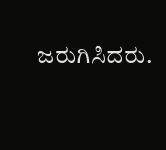ಜರುಗಿಸಿದರು.